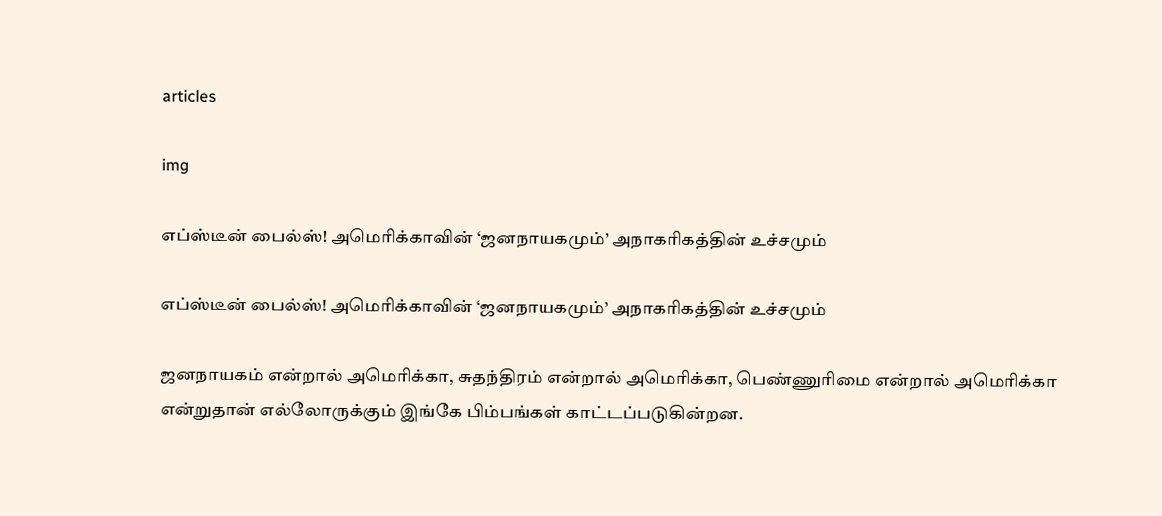articles

img

எப்ஸ்டீன் பைல்ஸ்! அமெரிக்காவின் ‘ஜனநாயகமும்’ அநாகரிகத்தின் உச்சமும்

எப்ஸ்டீன் பைல்ஸ்! அமெரிக்காவின் ‘ஜனநாயகமும்’ அநாகரிகத்தின் உச்சமும்

ஜனநாயகம் என்றால் அமெரிக்கா, சுதந்திரம் என்றால் அமெரிக்கா, பெண்ணுரிமை என்றால் அமெரிக்கா என்றுதான் எல்லோருக்கும் இங்கே பிம்பங்கள் காட்டப்படுகின்றன.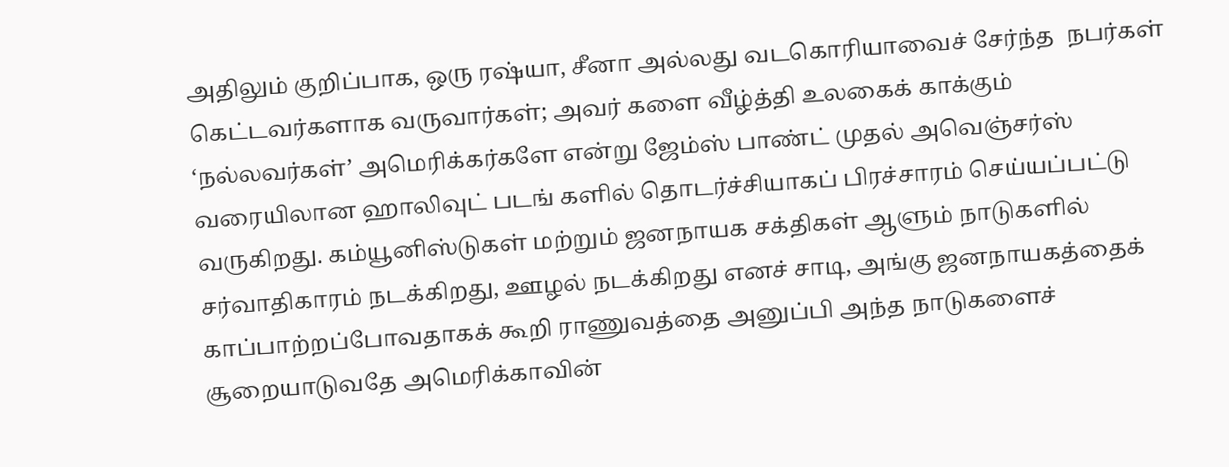அதிலும் குறிப்பாக, ஒரு ரஷ்யா, சீனா அல்லது வடகொரியாவைச் சேர்ந்த  நபர்கள் கெட்டவர்களாக வருவார்கள்; அவர் களை வீழ்த்தி உலகைக் காக்கும் ‘நல்லவர்கள்’ அமெரிக்கர்களே என்று ஜேம்ஸ் பாண்ட் முதல் அவெஞ்சர்ஸ் வரையிலான ஹாலிவுட் படங் களில் தொடர்ச்சியாகப் பிரச்சாரம் செய்யப்பட்டு வருகிறது. கம்யூனிஸ்டுகள் மற்றும் ஜனநாயக சக்திகள் ஆளும் நாடுகளில் சர்வாதிகாரம் நடக்கிறது, ஊழல் நடக்கிறது எனச் சாடி, அங்கு ஜனநாயகத்தைக் காப்பாற்றப்போவதாகக் கூறி ராணுவத்தை அனுப்பி அந்த நாடுகளைச் சூறையாடுவதே அமெரிக்காவின்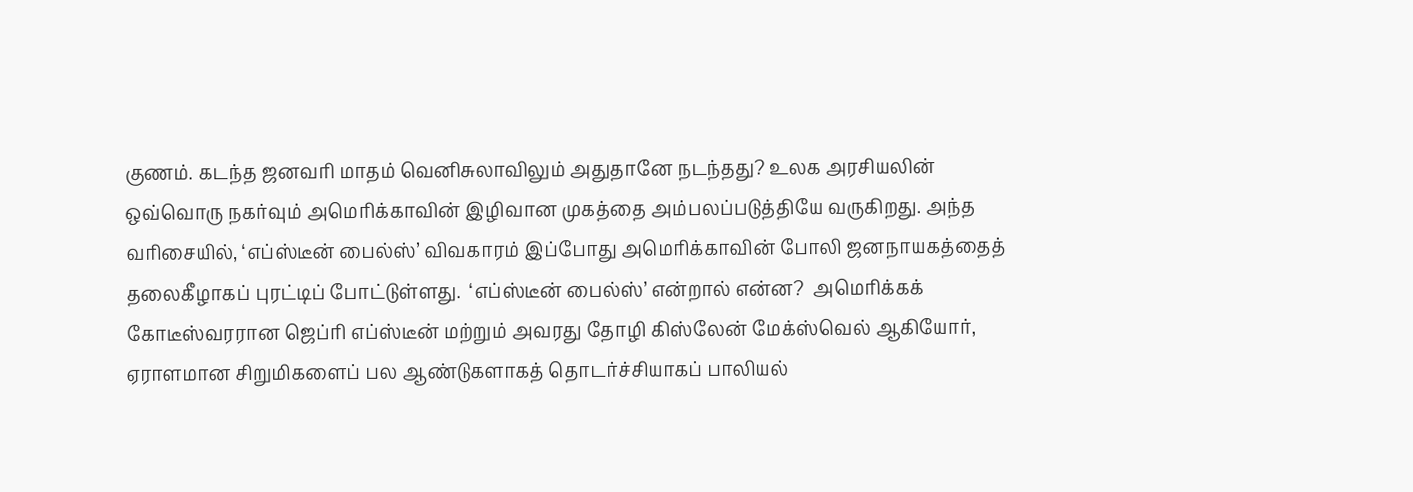குணம். கடந்த ஜனவரி மாதம் வெனிசுலாவிலும் அதுதானே நடந்தது? உலக அரசியலின் ஒவ்வொரு நகர்வும் அமெரிக்காவின் இழிவான முகத்தை அம்பலப்படுத்தியே வருகிறது. அந்த வரிசையில், ‘எப்ஸ்டீன் பைல்ஸ்’ விவகாரம் இப்போது அமெரிக்காவின் போலி ஜனநாயகத்தைத் தலைகீழாகப் புரட்டிப் போட்டுள்ளது.  ‘எப்ஸ்டீன் பைல்ஸ்’ என்றால் என்ன?  அமெரிக்கக் கோடீஸ்வரரான ஜெப்ரி எப்ஸ்டீன் மற்றும் அவரது தோழி கிஸ்லேன் மேக்ஸ்வெல் ஆகியோர், ஏராளமான சிறுமிகளைப் பல ஆண்டுகளாகத் தொடர்ச்சியாகப் பாலியல்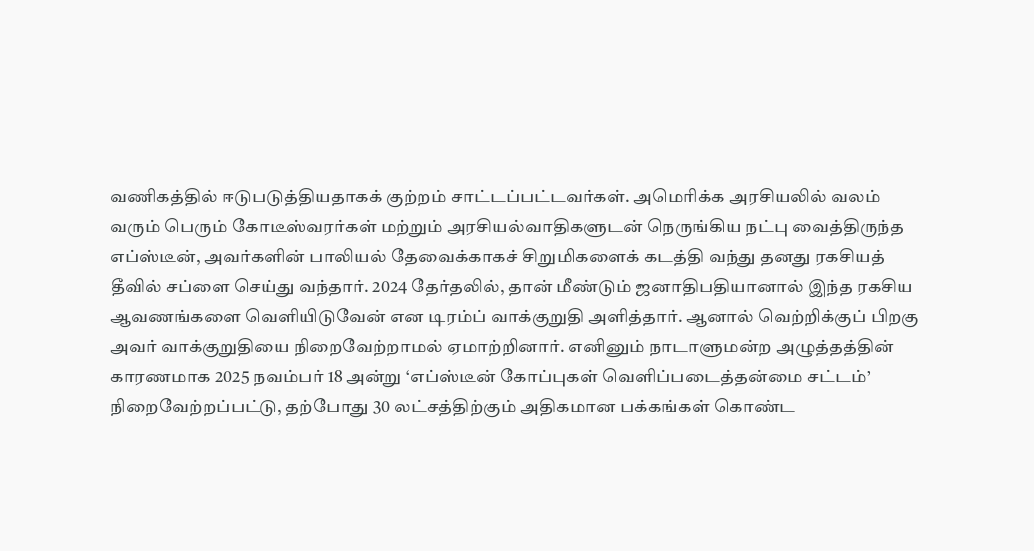வணிகத்தில் ஈடுபடுத்தியதாகக் குற்றம் சாட்டப்பட்டவர்கள். அமெரிக்க அரசியலில் வலம் வரும் பெரும் கோடீஸ்வரர்கள் மற்றும் அரசியல்வாதிகளுடன் நெருங்கிய நட்பு வைத்திருந்த எப்ஸ்டீன், அவர்களின் பாலியல் தேவைக்காகச் சிறுமிகளைக் கடத்தி வந்து தனது ரகசியத் தீவில் சப்ளை செய்து வந்தார். 2024 தேர்தலில், தான் மீண்டும் ஜனாதிபதியானால் இந்த ரகசிய ஆவணங்களை வெளியிடுவேன் என டிரம்ப் வாக்குறுதி அளித்தார். ஆனால் வெற்றிக்குப் பிறகு அவர் வாக்குறுதியை நிறைவேற்றாமல் ஏமாற்றினார். எனினும் நாடாளுமன்ற அழுத்தத்தின் காரணமாக 2025 நவம்பர் 18 அன்று ‘எப்ஸ்டீன் கோப்புகள் வெளிப்படைத்தன்மை சட்டம்’ நிறைவேற்றப்பட்டு, தற்போது 30 லட்சத்திற்கும் அதிகமான பக்கங்கள் கொண்ட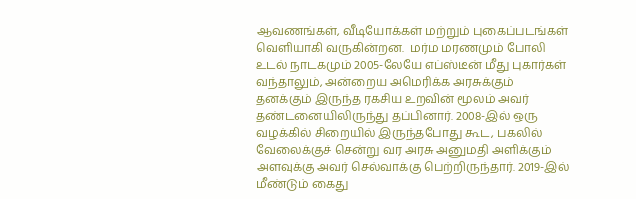ஆவணங்கள், வீடியோக்கள் மற்றும் புகைப்படங்கள் வெளியாகி வருகின்றன.  மர்ம மரணமும் போலி உடல் நாடகமும் 2005-லேயே எப்ஸ்டீன் மீது புகார்கள் வந்தாலும், அன்றைய அமெரிக்க அரசுக்கும் தனக்கும் இருந்த ரகசிய உறவின் மூலம் அவர் தண்டனையிலிருந்து தப்பினார். 2008-இல் ஒரு வழக்கில் சிறையில் இருந்தபோது கூட, பகலில் வேலைக்குச் சென்று வர அரசு அனுமதி அளிக்கும் அளவுக்கு அவர் செல்வாக்கு பெற்றிருந்தார். 2019-இல் மீண்டும் கைது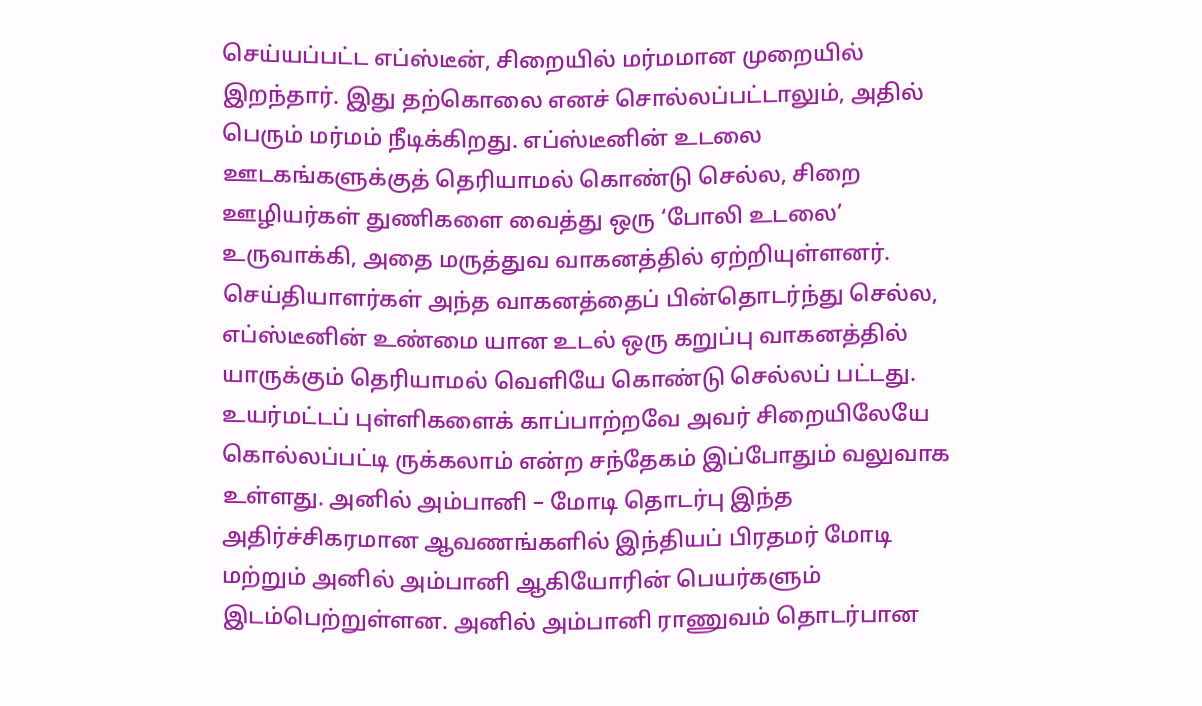செய்யப்பட்ட எப்ஸ்டீன், சிறையில் மர்மமான முறையில் இறந்தார். இது தற்கொலை எனச் சொல்லப்பட்டாலும், அதில் பெரும் மர்மம் நீடிக்கிறது. எப்ஸ்டீனின் உடலை ஊடகங்களுக்குத் தெரியாமல் கொண்டு செல்ல, சிறை ஊழியர்கள் துணிகளை வைத்து ஒரு ‘போலி உடலை’ உருவாக்கி, அதை மருத்துவ வாகனத்தில் ஏற்றியுள்ளனர். செய்தியாளர்கள் அந்த வாகனத்தைப் பின்தொடர்ந்து செல்ல, எப்ஸ்டீனின் உண்மை யான உடல் ஒரு கறுப்பு வாகனத்தில் யாருக்கும் தெரியாமல் வெளியே கொண்டு செல்லப் பட்டது. உயர்மட்டப் புள்ளிகளைக் காப்பாற்றவே அவர் சிறையிலேயே கொல்லப்பட்டி ருக்கலாம் என்ற சந்தேகம் இப்போதும் வலுவாக உள்ளது. அனில் அம்பானி – மோடி தொடர்பு இந்த அதிர்ச்சிகரமான ஆவணங்களில் இந்தியப் பிரதமர் மோடி மற்றும் அனில் அம்பானி ஆகியோரின் பெயர்களும் இடம்பெற்றுள்ளன. அனில் அம்பானி ராணுவம் தொடர்பான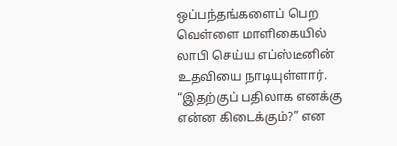ஒப்பந்தங்களைப் பெற வெள்ளை மாளிகையில் லாபி செய்ய எப்ஸ்டீனின் உதவியை நாடியுள்ளார். “இதற்குப் பதிலாக எனக்கு என்ன கிடைக்கும்?” என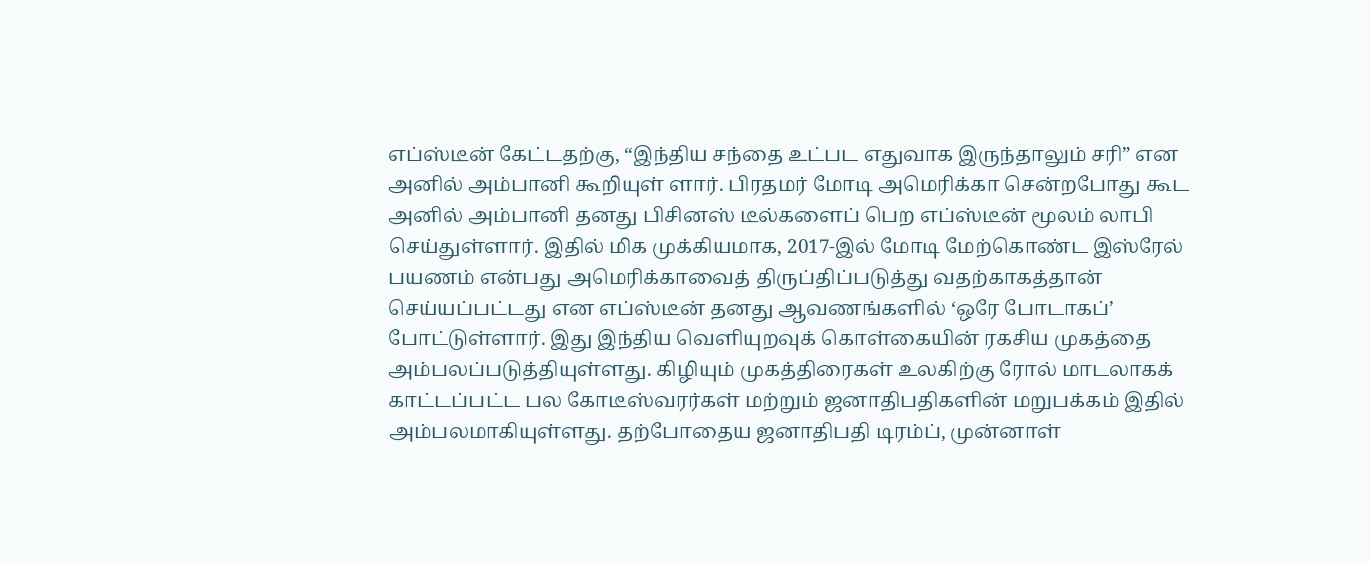எப்ஸ்டீன் கேட்டதற்கு, “இந்திய சந்தை உட்பட எதுவாக இருந்தாலும் சரி” என அனில் அம்பானி கூறியுள் ளார். பிரதமர் மோடி அமெரிக்கா சென்றபோது கூட அனில் அம்பானி தனது பிசினஸ் டீல்களைப் பெற எப்ஸ்டீன் மூலம் லாபி செய்துள்ளார். இதில் மிக முக்கியமாக, 2017-இல் மோடி மேற்கொண்ட இஸ்ரேல் பயணம் என்பது அமெரிக்காவைத் திருப்திப்படுத்து வதற்காகத்தான் செய்யப்பட்டது என எப்ஸ்டீன் தனது ஆவணங்களில் ‘ஒரே போடாகப்’ போட்டுள்ளார். இது இந்திய வெளியுறவுக் கொள்கையின் ரகசிய முகத்தை அம்பலப்படுத்தியுள்ளது. கிழியும் முகத்திரைகள் உலகிற்கு ரோல் மாடலாகக் காட்டப்பட்ட பல கோடீஸ்வரர்கள் மற்றும் ஜனாதிபதிகளின் மறுபக்கம் இதில் அம்பலமாகியுள்ளது. தற்போதைய ஜனாதிபதி டிரம்ப், முன்னாள்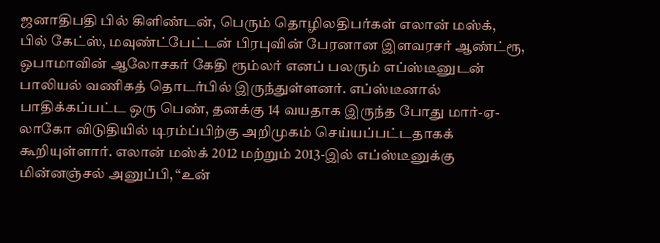ஜனாதிபதி பில் கிளிண்டன், பெரும் தொழிலதிபர்கள் எலான் மஸ்க், பில் கேட்ஸ், மவுண்ட்பேட்டன் பிரபுவின் பேரனான இளவரசர் ஆண்ட்ரூ, ஒபாமாவின் ஆலோசகர் கேதி ரூம்லர் எனப் பலரும் எப்ஸ்டீனுடன் பாலியல் வணிகத் தொடர்பில் இருந்துள்ளனர். எப்ஸ்டீனால் பாதிக்கப்பட்ட ஒரு பெண், தனக்கு 14 வயதாக இருந்த போது மார்-ஏ-லாகோ விடுதியில் டிரம்ப்பிற்கு அறிமுகம் செய்யப்பட்டதாகக் கூறியுள்ளார். எலான் மஸ்க் 2012 மற்றும் 2013-இல் எப்ஸ்டீனுக்கு மின்னஞ்சல் அனுப்பி, “உன்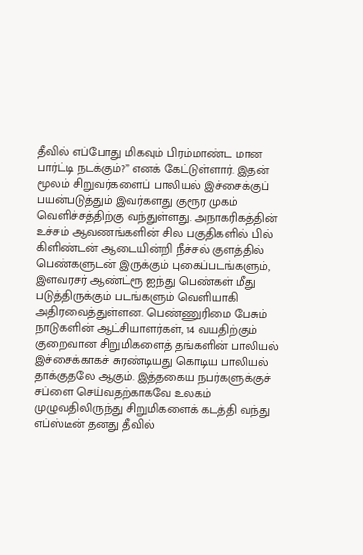தீவில் எப்போது மிகவும் பிரம்மாண்ட மான பார்ட்டி நடக்கும்?” எனக் கேட்டுள்ளார். இதன் மூலம் சிறுவர்களைப் பாலியல் இச்சைக்குப் பயன்படுத்தும் இவர்களது குரூர முகம் வெளிச்சத்திற்கு வந்துள்ளது. அநாகரிகத்தின் உச்சம் ஆவணங்களின் சில பகுதிகளில் பில் கிளிண்டன் ஆடையின்றி நீச்சல் குளத்தில் பெண்களுடன் இருக்கும் புகைப்படங்களும், இளவரசர் ஆண்ட்ரூ ஐந்து பெண்கள் மீது படுத்திருக்கும் படங்களும் வெளியாகி அதிரவைத்துள்ளன. பெண்ணுரிமை பேசும் நாடுகளின் ஆட்சியாளர்கள், 14 வயதிற்கும் குறைவான சிறுமிகளைத் தங்களின் பாலியல் இச்சைக்காகச் சுரண்டியது கொடிய பாலியல் தாக்குதலே ஆகும். இத்தகைய நபர்களுக்குச் சப்ளை செய்வதற்காகவே உலகம் முழுவதிலிருந்து சிறுமிகளைக் கடத்தி வந்து எப்ஸ்டீன் தனது தீவில்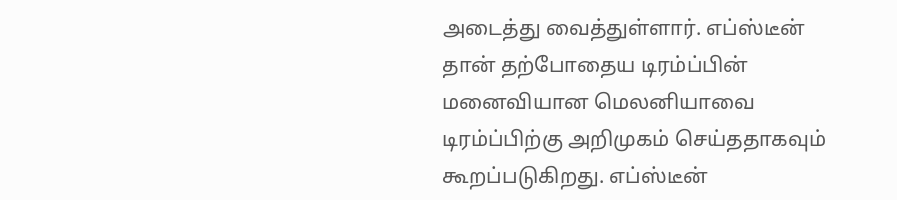அடைத்து வைத்துள்ளார். எப்ஸ்டீன் தான் தற்போதைய டிரம்ப்பின் மனைவியான மெலனியாவை டிரம்ப்பிற்கு அறிமுகம் செய்ததாகவும் கூறப்படுகிறது. எப்ஸ்டீன்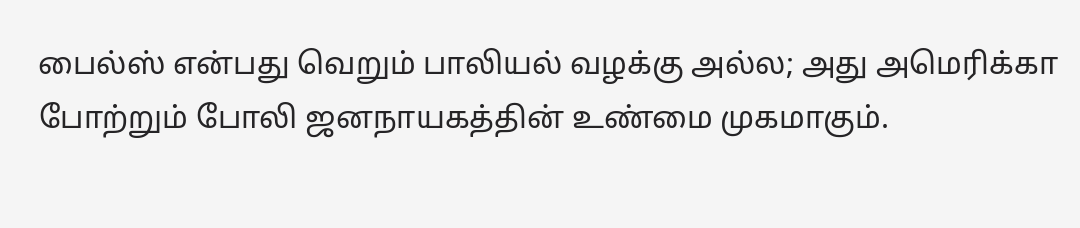பைல்ஸ் என்பது வெறும் பாலியல் வழக்கு அல்ல; அது அமெரிக்கா போற்றும் போலி ஜனநாயகத்தின் உண்மை முகமாகும்.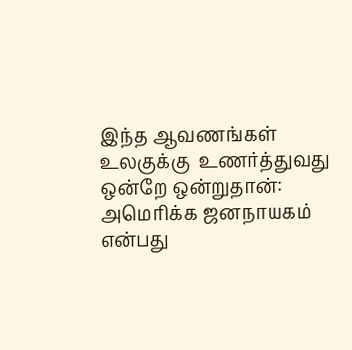இந்த ஆவணங்கள் உலகுக்கு  உணர்த்துவது ஒன்றே ஒன்றுதான்: அமெரிக்க ஜனநாயகம் என்பது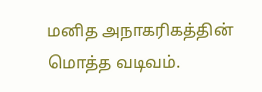மனித அநாகரிகத்தின் மொத்த வடிவம்.